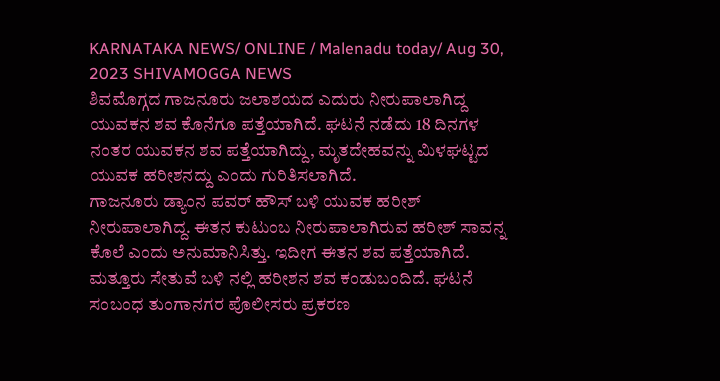KARNATAKA NEWS/ ONLINE / Malenadu today/ Aug 30, 2023 SHIVAMOGGA NEWS
ಶಿವಮೊಗ್ಗದ ಗಾಜನೂರು ಜಲಾಶಯದ ಎದುರು ನೀರುಪಾಲಾಗಿದ್ದ ಯುವಕನ ಶವ ಕೊನೆಗೂ ಪತ್ತೆಯಾಗಿದೆ. ಘಟನೆ ನಡೆದು 18 ದಿನಗಳ ನಂತರ ಯುವಕನ ಶವ ಪತ್ತೆಯಾಗಿದ್ದು, ಮೃತದೇಹವನ್ನು ಮಿಳಘಟ್ಟದ ಯುವಕ ಹರೀಶನದ್ದು ಎಂದು ಗುರಿತಿಸಲಾಗಿದೆ.
ಗಾಜನೂರು ಡ್ಯಾಂನ ಪವರ್ ಹೌಸ್ ಬಳಿ ಯುವಕ ಹರೀಶ್ ನೀರುಪಾಲಾಗಿದ್ದ. ಈತನ ಕುಟುಂಬ ನೀರುಪಾಲಾಗಿರುವ ಹರೀಶ್ ಸಾವನ್ನ ಕೊಲೆ ಎಂದು ಅನುಮಾನಿಸಿತ್ತು. ಇದೀಗ ಈತನ ಶವ ಪತ್ತೆಯಾಗಿದೆ. ಮತ್ತೂರು ಸೇತುವೆ ಬಳಿ ನಲ್ಲಿ ಹರೀಶನ ಶವ ಕಂಡುಬಂದಿದೆ. ಘಟನೆ ಸಂಬಂಧ ತುಂಗಾನಗರ ಪೊಲೀಸರು ಪ್ರಕರಣ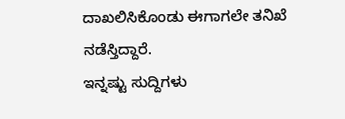ದಾಖಲಿಸಿಕೊಂಡು ಈಗಾಗಲೇ ತನಿಖೆ ನಡೆಸ್ತಿದ್ದಾರೆ.
ಇನ್ನಷ್ಟು ಸುದ್ದಿಗಳು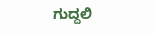ಗುದ್ದಲಿ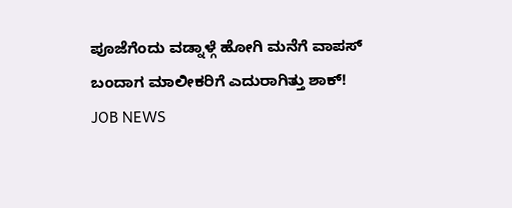ಪೂಜೆಗೆಂದು ವಡ್ನಾಳ್ಗೆ ಹೋಗಿ ಮನೆಗೆ ವಾಪಸ್ ಬಂದಾಗ ಮಾಲೀಕರಿಗೆ ಎದುರಾಗಿತ್ತು ಶಾಕ್!
JOB NEWS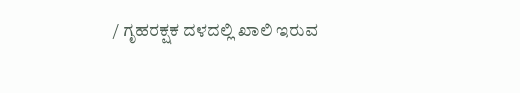/ ಗೃಹರಕ್ಷಕ ದಳದಲ್ಲಿ ಖಾಲಿ ಇರುವ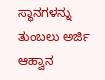ಸ್ಥಾನಗಳನ್ನು ತುಂಬಲು ಅರ್ಜಿ ಆಹ್ವಾನ